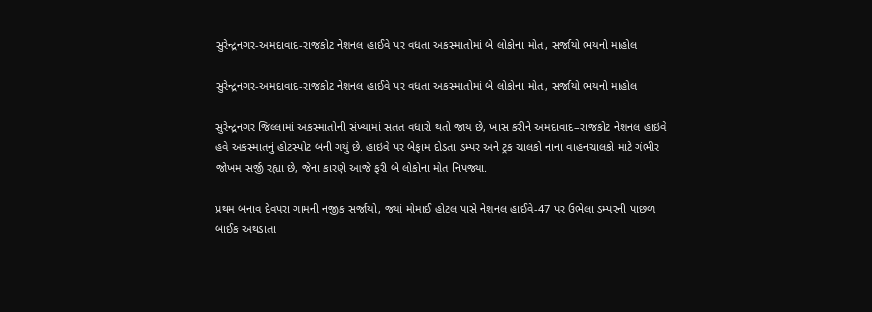સુરેન્દ્રનગર-અમદાવાદ-રાજકોટ નેશનલ હાઈવે પર વધતા અકસ્માતોમાં બે લોકોના મોત, સર્જાયો ભયનો માહોલ

સુરેન્દ્રનગર-અમદાવાદ-રાજકોટ નેશનલ હાઈવે પર વધતા અકસ્માતોમાં બે લોકોના મોત, સર્જાયો ભયનો માહોલ

સુરેન્દ્રનગર જિલ્લામાં અકસ્માતોની સંખ્યામાં સતત વધારો થતો જાય છે, ખાસ કરીને અમદાવાદ–રાજકોટ નેશનલ હાઇવે હવે અકસ્માતનું હોટસ્પોટ બની ગયું છે. હાઇવે પર બેફામ દોડતા ડમ્પર અને ટ્રક ચાલકો નાના વાહનચાલકો માટે ગંભીર જોખમ સર્જી રહ્યા છે, જેના કારણે આજે ફરી બે લોકોના મોત નિપજ્યા.

પ્રથમ બનાવ દેવપરા ગામની નજીક સર્જાયો, જ્યાં મોમાઈ હોટલ પાસે નેશનલ હાઈવે-47 પર ઉભેલા ડમ્પરની પાછળ બાઈક અથડાતા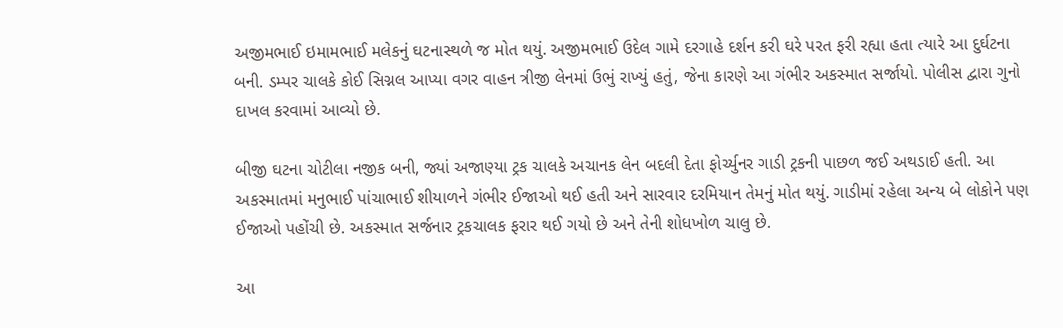અજીમભાઈ ઇમામભાઈ મલેકનું ઘટનાસ્થળે જ મોત થયું. અજીમભાઈ ઉદેલ ગામે દરગાહે દર્શન કરી ઘરે પરત ફરી રહ્યા હતા ત્યારે આ દુર્ઘટના બની. ડમ્પર ચાલકે કોઈ સિગ્નલ આપ્યા વગર વાહન ત્રીજી લેનમાં ઉભું રાખ્યું હતું, જેના કારણે આ ગંભીર અકસ્માત સર્જાયો. પોલીસ દ્વારા ગુનો દાખલ કરવામાં આવ્યો છે.

બીજી ઘટના ચોટીલા નજીક બની, જ્યાં અજાણ્યા ટ્રક ચાલકે અચાનક લેન બદલી દેતા ફોર્ચ્યુનર ગાડી ટ્રકની પાછળ જઈ અથડાઈ હતી. આ અકસ્માતમાં મનુભાઈ પાંચાભાઈ શીયાળને ગંભીર ઈજાઓ થઈ હતી અને સારવાર દરમિયાન તેમનું મોત થયું. ગાડીમાં રહેલા અન્ય બે લોકોને પણ ઈજાઓ પહોંચી છે. અકસ્માત સર્જનાર ટ્રકચાલક ફરાર થઈ ગયો છે અને તેની શોધખોળ ચાલુ છે.

આ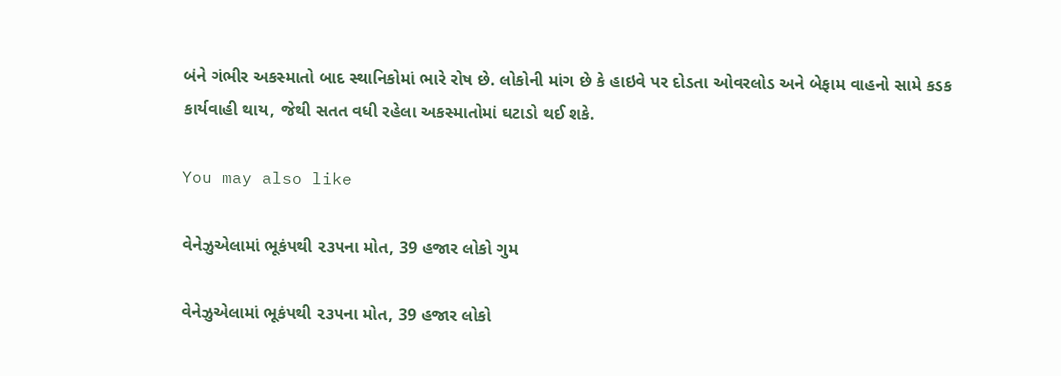બંને ગંભીર અકસ્માતો બાદ સ્થાનિકોમાં ભારે રોષ છે. લોકોની માંગ છે કે હાઇવે પર દોડતા ઓવરલોડ અને બેફામ વાહનો સામે કડક કાર્યવાહી થાય, જેથી સતત વધી રહેલા અકસ્માતોમાં ઘટાડો થઈ શકે.

You may also like

વેનેઝુએલામાં ભૂકંપથી ૨૩૫ના મોત, 39 હજાર લોકો ગુમ

વેનેઝુએલામાં ભૂકંપથી ૨૩૫ના મોત, 39 હજાર લોકો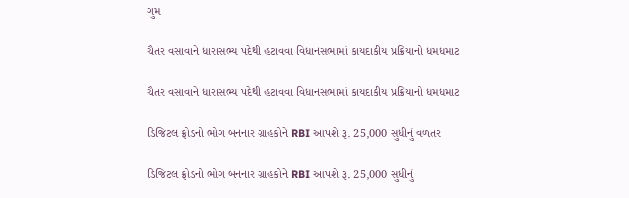ગુમ

ચૈતર વસાવાને ધારાસભ્ય પદેથી હટાવવા વિધાનસભામાં કાયદાકીય પ્રક્રિયાનો ધમધમાટ

ચૈતર વસાવાને ધારાસભ્ય પદેથી હટાવવા વિધાનસભામાં કાયદાકીય પ્રક્રિયાનો ધમધમાટ

ડિજિટલ ફ્રોડનો ભોગ બનનાર ગ્રાહકોને RBI આપશે રૂ. 25,000 સુધીનું વળતર

ડિજિટલ ફ્રોડનો ભોગ બનનાર ગ્રાહકોને RBI આપશે રૂ. 25,000 સુધીનું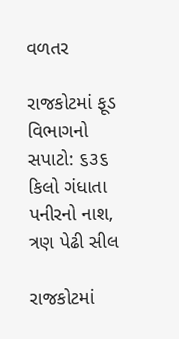વળતર

રાજકોટમાં ફૂડ વિભાગનો સપાટો: ૬૩૬ કિલો ગંધાતા પનીરનો નાશ, ત્રણ પેઢી સીલ

રાજકોટમાં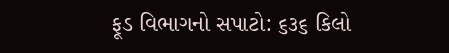ફૂડ વિભાગનો સપાટો: ૬૩૬ કિલો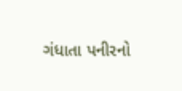ગંધાતા પનીરનો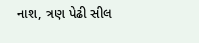નાશ, ત્રણ પેઢી સીલ